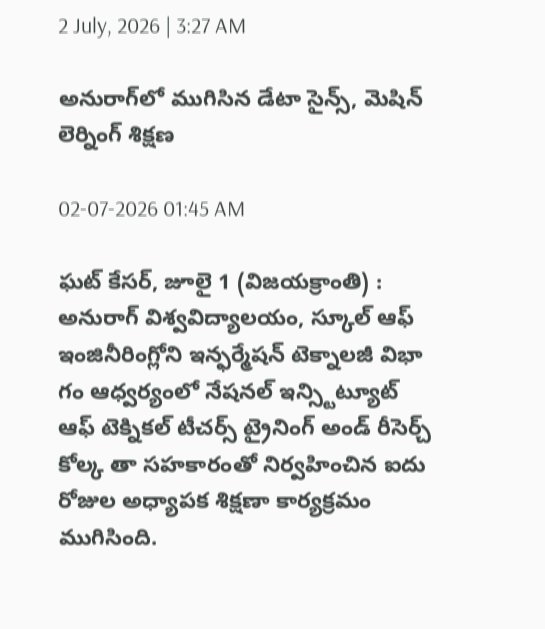2 July, 2026 | 3:27 AM

అనురాగ్‌లో ముగిసిన డేటా సైన్స్, మెషిన్ లెర్నింగ్ శిక్షణ

02-07-2026 01:45 AM

ఘట్ కేసర్, జూలై 1 (విజయక్రాంతి) : అనురాగ్ విశ్వవిద్యాలయం, స్కూల్ ఆఫ్ ఇంజినీరింగ్లోని ఇన్ఫర్మేషన్ టెక్నాలజీ విభా గం ఆధ్వర్యంలో నేషనల్ ఇన్స్టిట్యూట్ ఆఫ్ టెక్నికల్ టీచర్స్ ట్రైనింగ్ అండ్ రీసెర్చ్ కోల్క తా సహకారంతో నిర్వహించిన ఐదు రోజుల అధ్యాపక శిక్షణా కార్యక్రమం ముగిసింది.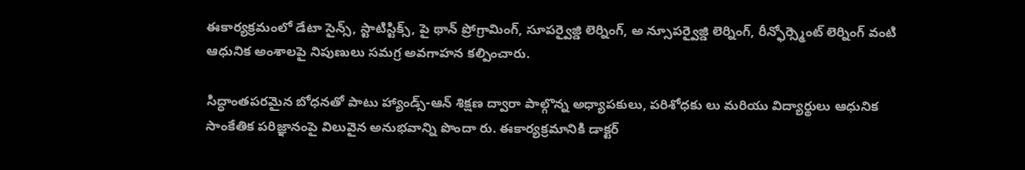ఈకార్యక్రమంలో డేటా సైన్స్, స్టాటిస్టిక్స్, పై థాన్ ప్రోగ్రామింగ్, సూపర్వైజ్డి లెర్నింగ్, అ న్సూపర్వైజ్డి లెర్నింగ్, రీన్ఫోర్స్మెంట్ లెర్నింగ్ వంటి ఆధునిక అంశాలపై నిపుణులు సమగ్ర అవగాహన కల్పించారు.

సిద్ధాంతపరమైన బోధనతో పాటు హ్యాండ్స్-ఆన్ శిక్షణ ద్వారా పాల్గొన్న అధ్యాపకులు, పరిశోధకు లు మరియు విద్యార్థులు ఆధునిక సాంకేతిక పరిజ్ఞానంపై విలువైన అనుభవాన్ని పొందా రు. ఈకార్యక్రమానికి డాక్టర్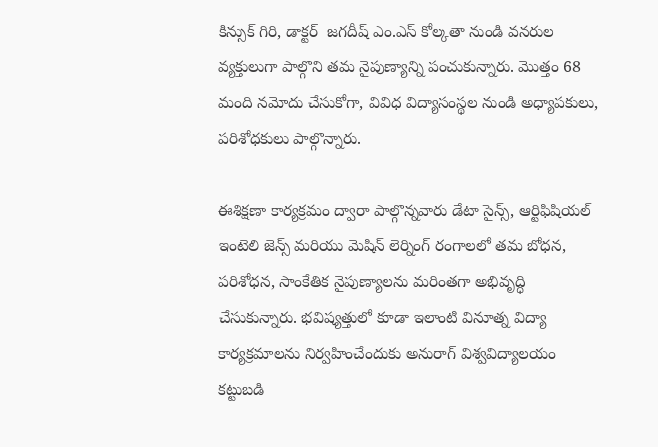కిన్సుక్ గిరి, డాక్టర్  జగదీష్ ఎం.ఎస్ కోల్కతా నుండి వనరుల వ్యక్తులుగా పాల్గొని తమ నైపుణ్యాన్ని పంచుకున్నారు. మొత్తం 68 మంది నమోదు చేసుకోగా, వివిధ విద్యాసంస్థల నుండి అధ్యాపకులు, పరిశోధకులు పాల్గొన్నారు.

ఈశిక్షణా కార్యక్రమం ద్వారా పాల్గొన్నవారు డేటా సైన్స్, ఆర్టిఫిషియల్ ఇంటెలి జెన్స్ మరియు మెషిన్ లెర్నింగ్ రంగాలలో తమ బోధన, పరిశోధన, సాంకేతిక నైపుణ్యాలను మరింతగా అభివృద్ధి చేసుకున్నారు. భవిష్యత్తులో కూడా ఇలాంటి వినూత్న విద్యా కార్యక్రమాలను నిర్వహించేందుకు అనురాగ్ విశ్వవిద్యాలయం కట్టుబడి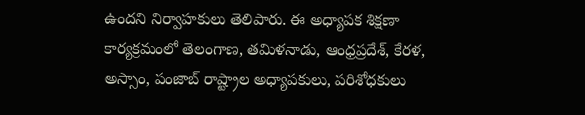ఉందని నిర్వాహకులు తెలిపారు. ఈ అధ్యాపక శిక్షణా కార్యక్రమంలో తెలంగాణ, తమిళనాడు, ఆంధ్రప్రదేశ్, కేరళ, అస్సాం, పంజాబ్ రాష్ట్రాల అధ్యాపకులు, పరిశోధకులు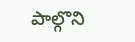పాల్గొని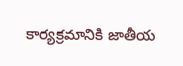కార్యక్రమానికి జాతీయ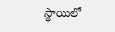స్థాయిలో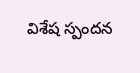విశేష స్పందన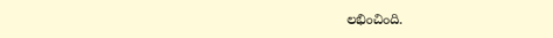లభించింది.